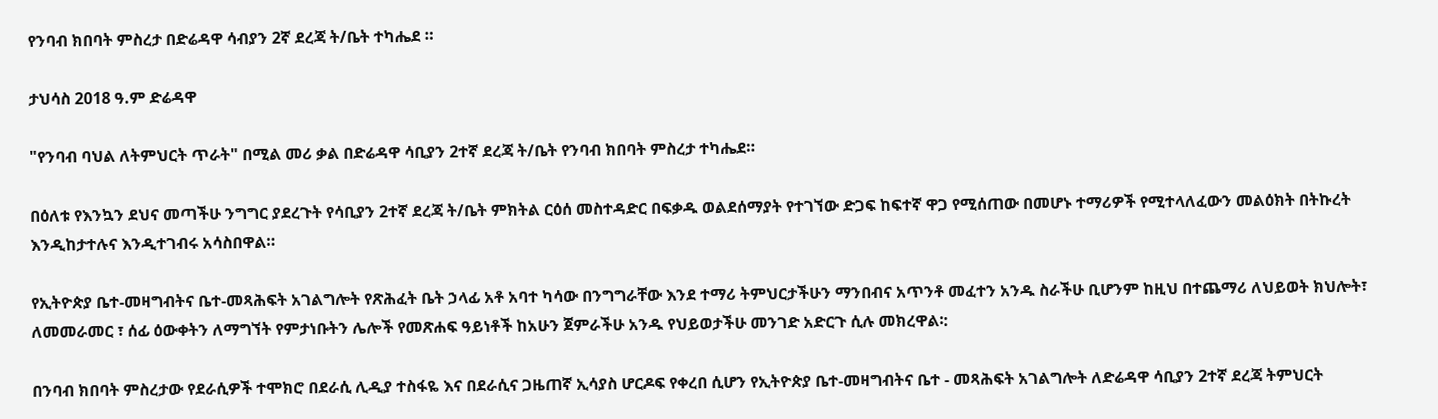የንባብ ክበባት ምስረታ በድሬዳዋ ሳብያን 2ኛ ደረጃ ት/ቤት ተካሔደ ።

ታህሳስ 2018 ዓ.ም ድሬዳዋ

"የንባብ ባህል ለትምህርት ጥራት" በሚል መሪ ቃል በድሬዳዋ ሳቢያን 2ተኛ ደረጃ ት/ቤት የንባብ ክበባት ምስረታ ተካሔደ።

በዕለቱ የእንኳን ደህና መጣችሁ ንግግር ያደረጉት የሳቢያን 2ተኛ ደረጃ ት/ቤት ምክትል ርዕሰ መስተዳድር በፍቃዱ ወልደሰማያት የተገኘው ድጋፍ ከፍተኛ ዋጋ የሚሰጠው በመሆኑ ተማሪዎች የሚተላለፈውን መልዕክት በትኩረት እንዲከታተሉና እንዲተገብሩ አሳስበዋል።

የኢትዮጵያ ቤተ-መዛግብትና ቤተ-መጻሕፍት አገልግሎት የጽሕፈት ቤት ኃላፊ አቶ አባተ ካሳው በንግግራቸው እንደ ተማሪ ትምህርታችሁን ማንበብና አጥንቶ መፈተን አንዱ ስራችሁ ቢሆንም ከዚህ በተጨማሪ ለህይወት ክህሎት፣ ለመመራመር ፣ ሰፊ ዕውቀትን ለማግኘት የምታነቡትን ሌሎች የመጽሐፍ ዓይነቶች ከአሁን ጀምራችሁ አንዱ የህይወታችሁ መንገድ አድርጉ ሲሉ መክረዋል፡:

በንባብ ክበባት ምስረታው የደራሲዎች ተሞክሮ በደራሲ ሊዲያ ተስፋዬ እና በደራሲና ጋዜጠኛ ኢሳያስ ሆርዶፍ የቀረበ ሲሆን የኢትዮጵያ ቤተ-መዛግብትና ቤተ - መጻሕፍት አገልግሎት ለድሬዳዋ ሳቢያን 2ተኛ ደረጃ ትምህርት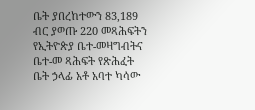ቤት ያበረከተውን 83,189 ብር ያወጡ 220 መጻሕፍትን  የኢትዮጵያ ቤተ-መዛግብትና ቤተ-መ ጻሕፍት የጽሕፈት ቤት ኃላፊ አቶ አባተ ካሳው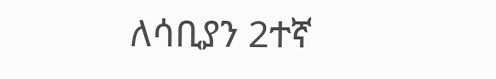ለሳቢያን 2ተኛ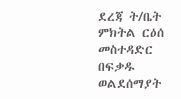ደረጃ ት/ቤት ምክትል ርዕሰ መስተዳድር በፍቃዱ ወልደሰማያት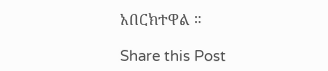አበርክተዋል ።

Share this Post